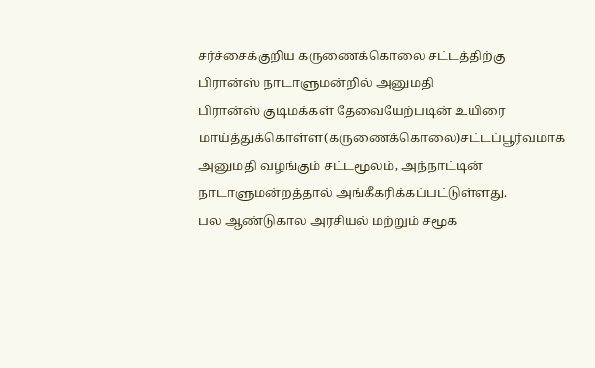சர்ச்சைக்குறிய கருணைக்கொலை சட்டத்திற்கு பிரான்ஸ் நாடாளுமன்றில் அனுமதி
பிரான்ஸ் குடிமக்கள் தேவையேற்படின் உயிரை மாய்த்துக்கொள்ள(கருணைக்கொலை)சட்டப்பூர்வமாக அனுமதி வழங்கும் சட்டமூலம், அந்நாட்டின் நாடாளுமன்றத்தால் அங்கீகரிக்கப்பட்டுள்ளது.
பல ஆண்டுகால அரசியல் மற்றும் சமூக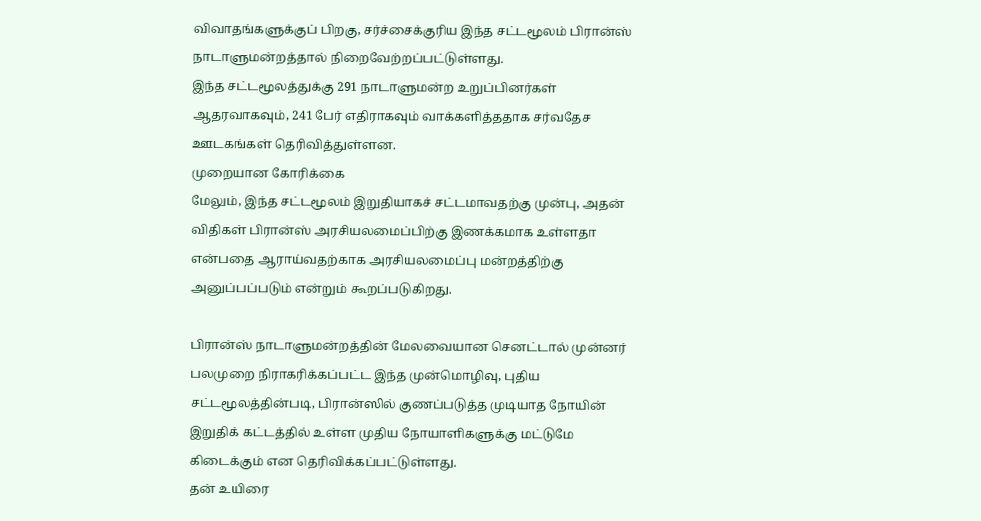விவாதங்களுக்குப் பிறகு, சர்ச்சைக்குரிய இந்த சட்டமூலம் பிரான்ஸ் நாடாளுமன்றத்தால் நிறைவேற்றப்பட்டுள்ளது.
இந்த சட்டமூலத்துக்கு 291 நாடாளுமன்ற உறுப்பினர்கள் ஆதரவாகவும், 241 பேர் எதிராகவும் வாக்களித்ததாக சர்வதேச ஊடகங்கள் தெரிவித்துள்ளன.
முறையான கோரிக்கை
மேலும், இந்த சட்டமூலம் இறுதியாகச் சட்டமாவதற்கு முன்பு, அதன் விதிகள் பிரான்ஸ் அரசியலமைப்பிற்கு இணக்கமாக உள்ளதா என்பதை ஆராய்வதற்காக அரசியலமைப்பு மன்றத்திற்கு அனுப்பப்படும் என்றும் கூறப்படுகிறது.

பிரான்ஸ் நாடாளுமன்றத்தின் மேலவையான செனட்டால் முன்னர் பலமுறை நிராகரிக்கப்பட்ட இந்த முன்மொழிவு, புதிய சட்டமூலத்தின்படி, பிரான்ஸில் குணப்படுத்த முடியாத நோயின் இறுதிக் கட்டத்தில் உள்ள முதிய நோயாளிகளுக்கு மட்டுமே கிடைக்கும் என தெரிவிக்கப்பட்டுள்ளது.
தன் உயிரை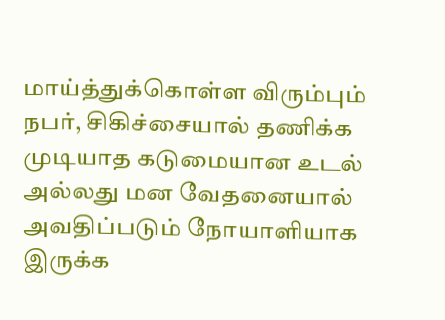மாய்த்துக்கொள்ள விரும்பும் நபர், சிகிச்சையால் தணிக்க முடியாத கடுமையான உடல் அல்லது மன வேதனையால் அவதிப்படும் நோயாளியாக இருக்க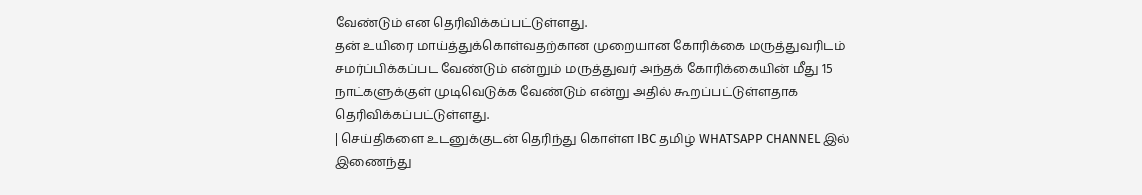வேண்டும் என தெரிவிக்கப்பட்டுள்ளது.
தன் உயிரை மாய்த்துக்கொள்வதற்கான முறையான கோரிக்கை மருத்துவரிடம் சமர்ப்பிக்கப்பட வேண்டும் என்றும் மருத்துவர் அந்தக் கோரிக்கையின் மீது 15 நாட்களுக்குள் முடிவெடுக்க வேண்டும் என்று அதில் கூறப்பட்டுள்ளதாக தெரிவிக்கப்பட்டுள்ளது.
| செய்திகளை உடனுக்குடன் தெரிந்து கொள்ள IBC தமிழ் WHATSAPP CHANNEL இல் இணைந்து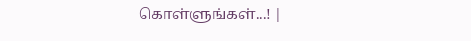கொள்ளுங்கள்...! |